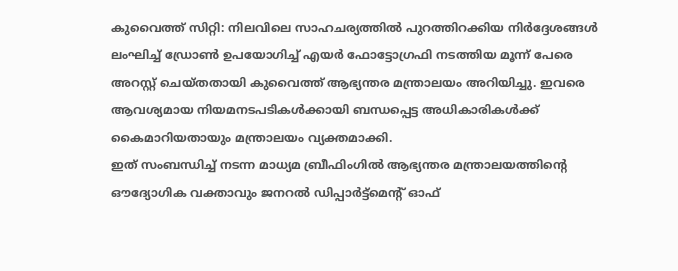കുവൈത്ത് സിറ്റി: നിലവിലെ സാഹചര്യത്തിൽ പുറത്തിറക്കിയ നിർദ്ദേശങ്ങൾ ലംഘിച്ച് ഡ്രോൺ ഉപയോഗിച്ച് എയർ ഫോട്ടോഗ്രഫി നടത്തിയ മൂന്ന് പേരെ അറസ്റ്റ് ചെയ്തതായി കുവൈത്ത് ആഭ്യന്തര മന്ത്രാലയം അറിയിച്ചു. ഇവരെ ആവശ്യമായ നിയമനടപടികൾക്കായി ബന്ധപ്പെട്ട അധികാരികൾക്ക് കൈമാറിയതായും മന്ത്രാലയം വ്യക്തമാക്കി.
ഇത് സംബന്ധിച്ച് നടന്ന മാധ്യമ ബ്രീഫിംഗിൽ ആഭ്യന്തര മന്ത്രാലയത്തിന്റെ ഔദ്യോഗിക വക്താവും ജനറൽ ഡിപ്പാർട്ട്മെന്റ് ഓഫ്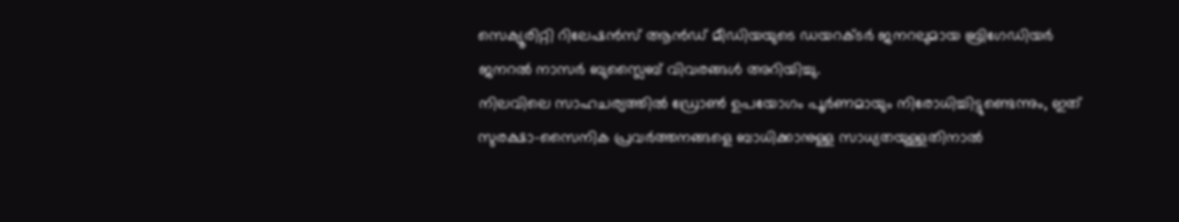സെക്യൂരിറ്റി റിലേഷൻസ് ആൻഡ് മീഡിയയുടെ ഡയറക്ടർ ജനറലുമായ ബ്രിഗേഡിയർ ജനറൽ നാസർ ബുസ്ലൈബ് വിവരങ്ങൾ അറിയിച്ചു.
നിലവിലെ സാഹചര്യത്തിൽ ഡ്രോൺ ഉപയോഗം പൂർണമായും നിരോധിച്ചിട്ടുണ്ടെന്നും, ഇത് സുരക്ഷാ-സൈനിക പ്രവർത്തനങ്ങളെ ബാധിക്കാനുള്ള സാധ്യതയുള്ളതിനാൽ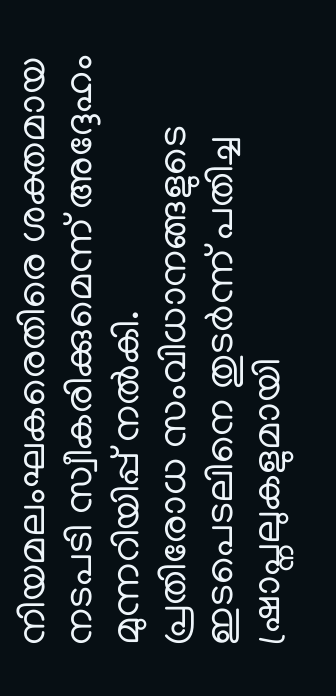നിയമലംഘകരെതിരെ ശക്തമായ നടപടി സ്വീകരിക്കുമെന്ന് അദ്ദേഹം മുന്നറിയിപ്പ് നൽകി.
പ്രതിരോധ സംവിധാനങ്ങളുടെ ഇടപെടലിനെ തുടർന്ന് പതിച്ച ഷ്രാപ്നലുകളുമായി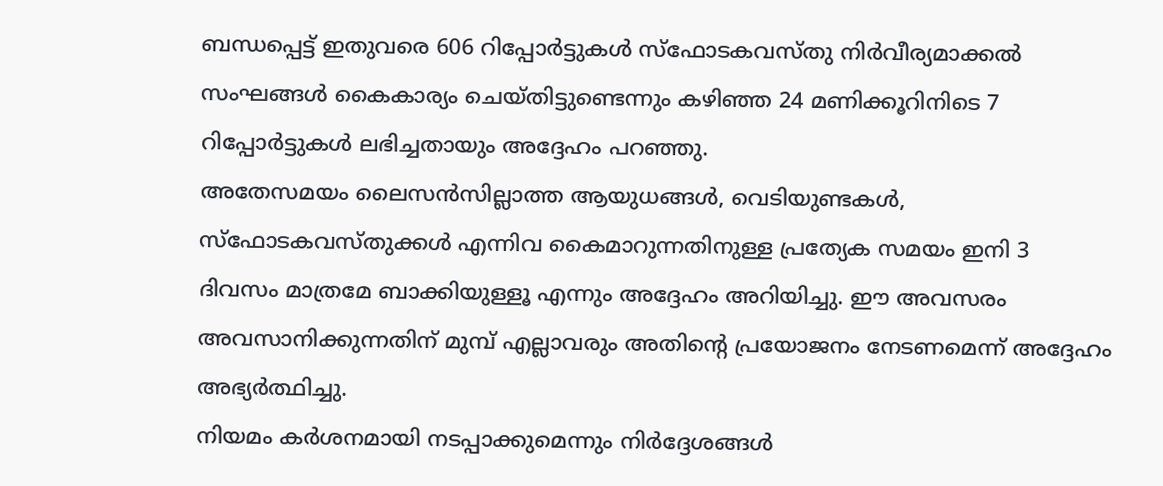ബന്ധപ്പെട്ട് ഇതുവരെ 606 റിപ്പോർട്ടുകൾ സ്ഫോടകവസ്തു നിർവീര്യമാക്കൽ സംഘങ്ങൾ കൈകാര്യം ചെയ്തിട്ടുണ്ടെന്നും കഴിഞ്ഞ 24 മണിക്കൂറിനിടെ 7 റിപ്പോർട്ടുകൾ ലഭിച്ചതായും അദ്ദേഹം പറഞ്ഞു.
അതേസമയം ലൈസൻസില്ലാത്ത ആയുധങ്ങൾ, വെടിയുണ്ടകൾ, സ്ഫോടകവസ്തുക്കൾ എന്നിവ കൈമാറുന്നതിനുള്ള പ്രത്യേക സമയം ഇനി 3 ദിവസം മാത്രമേ ബാക്കിയുള്ളൂ എന്നും അദ്ദേഹം അറിയിച്ചു. ഈ അവസരം അവസാനിക്കുന്നതിന് മുമ്പ് എല്ലാവരും അതിന്റെ പ്രയോജനം നേടണമെന്ന് അദ്ദേഹം അഭ്യർത്ഥിച്ചു.
നിയമം കർശനമായി നടപ്പാക്കുമെന്നും നിർദ്ദേശങ്ങൾ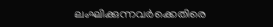ലംഘിക്കുന്നവർക്കെതിരെ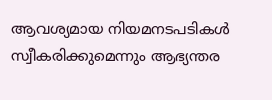ആവശ്യമായ നിയമനടപടികൾ സ്വീകരിക്കുമെന്നും ആഭ്യന്തര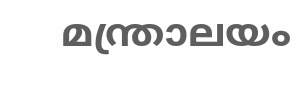മന്ത്രാലയം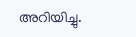അറിയിച്ചു.